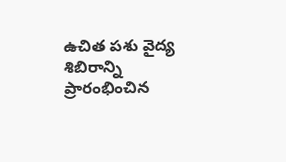ఉచిత పశు వైద్య శిబిరాన్ని ప్రారంభించిన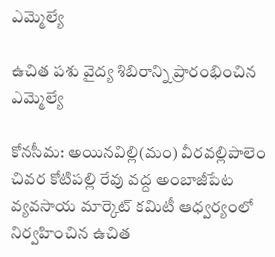ఎమ్మెల్యే

ఉచిత పశు వైద్య శిబిరాన్ని ప్రారంభించిన ఎమ్మెల్యే

కోనసీమ: అయినవిల్లి(మం) వీరవల్లిపాలెం చివర కోటిపల్లి రేవు వద్ద అంబాజీపేట వ్యవసాయ మార్కెట్ కమిటీ ఆధ్వర్యంలో నిర్వహించిన ఉచిత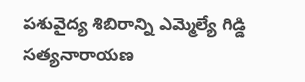పశువైద్య శిబిరాన్ని ఎమ్మెల్యే గిడ్డి సత్యనారాయణ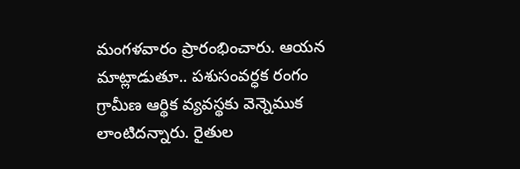మంగళవారం ప్రారంభించారు. ఆయన మాట్లాడుతూ.. పశుసంవర్ధక రంగం గ్రామీణ ఆర్థిక వ్యవస్థకు వెన్నెముక లాంటిదన్నారు. రైతుల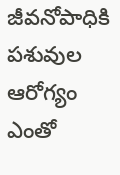జీవనోపాధికి పశువుల ఆరోగ్యం ఎంతో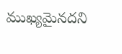ముఖ్యమైనదని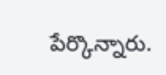పేర్కొన్నారు.